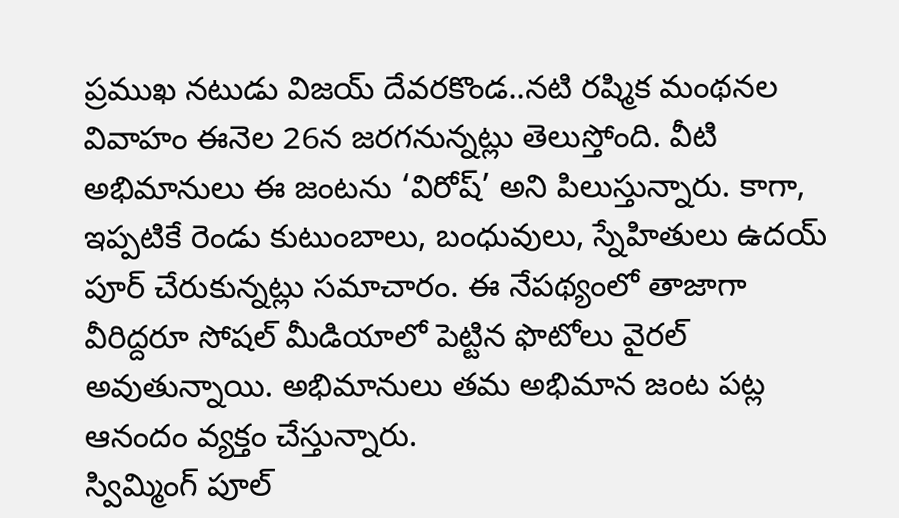ప్రముఖ నటుడు విజయ్ దేవరకొండ..నటి రష్మిక మంథనల వివాహం ఈనెల 26న జరగనున్నట్లు తెలుస్తోంది. వీటి అభిమానులు ఈ జంటను ‘విరోష్’ అని పిలుస్తున్నారు. కాగా, ఇప్పటికే రెండు కుటుంబాలు, బంధువులు, స్నేహితులు ఉదయ్ పూర్ చేరుకున్నట్లు సమాచారం. ఈ నేపథ్యంలో తాజాగా వీరిద్దరూ సోషల్ మీడియాలో పెట్టిన ఫొటోలు వైరల్ అవుతున్నాయి. అభిమానులు తమ అభిమాన జంట పట్ల ఆనందం వ్యక్తం చేస్తున్నారు.
స్విమ్మింగ్ పూల్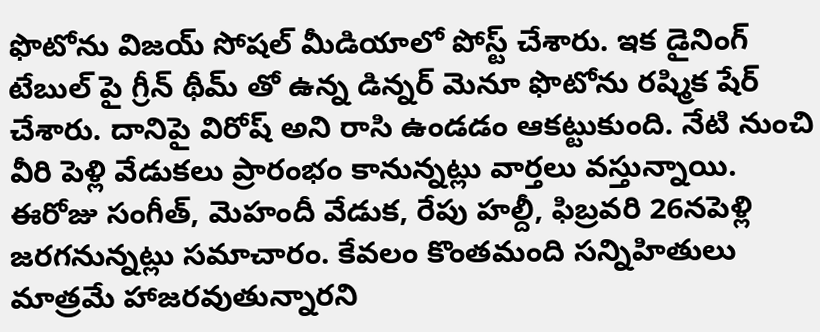ఫొటోను విజయ్ సోషల్ మీడియాలో పోస్ట్ చేశారు. ఇక డైనింగ్ టేబుల్ పై గ్రీన్ థీమ్ తో ఉన్న డిన్నర్ మెనూ ఫొటోను రష్మిక షేర్ చేశారు. దానిపై విరోష్ అని రాసి ఉండడం ఆకట్టుకుంది. నేటి నుంచి వీరి పెళ్లి వేడుకలు ప్రారంభం కానున్నట్లు వార్తలు వస్తున్నాయి. ఈరోజు సంగీత్, మెహందీ వేడుక, రేపు హల్దీ, ఫిబ్రవరి 26నపెళ్లి జరగనున్నట్లు సమాచారం. కేవలం కొంతమంది సన్నిహితులు మాత్రమే హాజరవుతున్నారని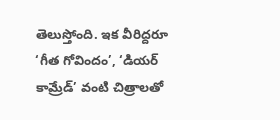తెలుస్తోంది. ఇక వీరిద్దరూ ‘గీత గోవిందం’, ‘డియర్ కామ్రేడ్’ వంటి చిత్రాలతో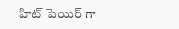హిట్ పెయిర్ గా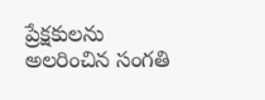ప్రేక్షకులను అలరించిన సంగతి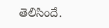తెలిసిందే.